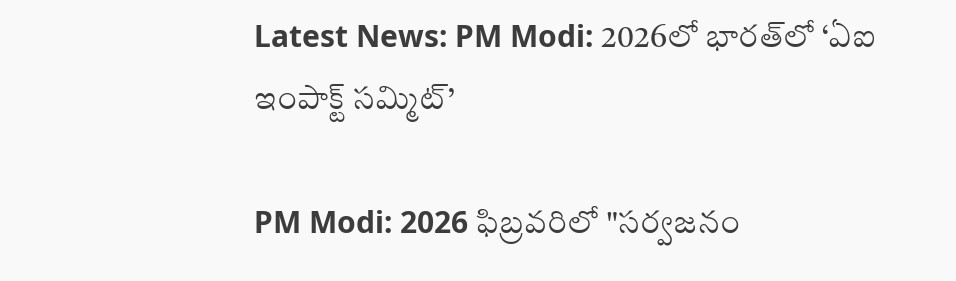Latest News: PM Modi: 2026లో భారత్‌లో ‘ఏఐ ఇంపాక్ట్ సమ్మిట్’

PM Modi: 2026 ఫిబ్రవరిలో "సర్వజనం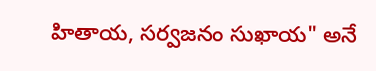హితాయ, సర్వజనం సుఖాయ" అనే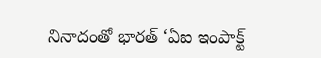నినాదంతో భారత్ ‘ఏఐ ఇంపాక్ట్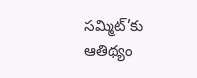సమ్మిట్‌’కు ఆతిథ్యం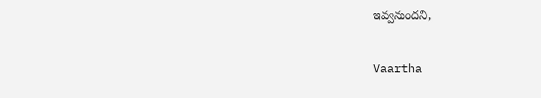ఇవ్వనుందని,

Vaartha